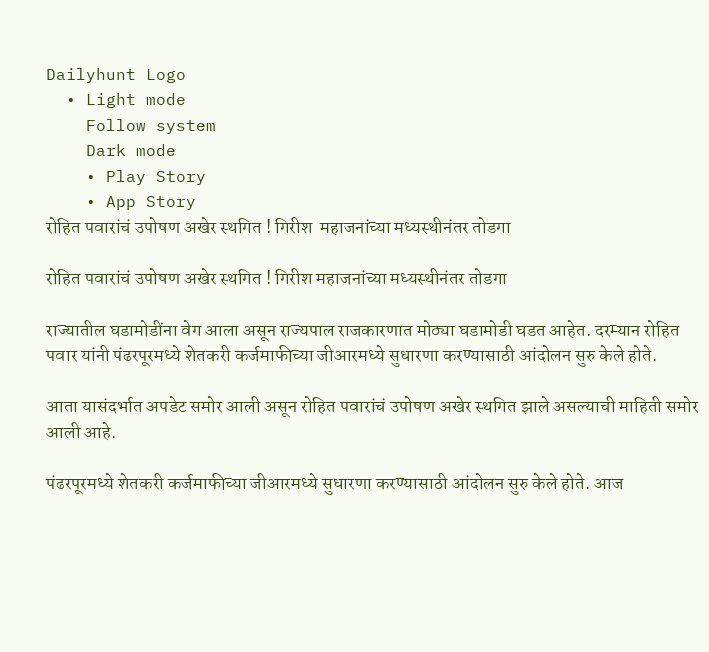Dailyhunt Logo
  • Light mode
    Follow system
    Dark mode
    • Play Story
    • App Story
रोहित पवारांचं उपोषण अखेर स्थगित ! गिरीश  महाजनांच्या मध्यस्थीनंतर तोडगा

रोहित पवारांचं उपोषण अखेर स्थगित ! गिरीश महाजनांच्या मध्यस्थीनंतर तोडगा

राज्यातील घडामोडींना वेग आला असून राज्यपाल राजकारणात मोठ्या घडामोडी घडत आहेत. दरम्यान रोहित पवार यांनी पंढरपूरमध्ये शेतकरी कर्जमाफीच्या जीआरमध्ये सुधारणा करण्यासाठी आंदोलन सुरु केले होते.

आता यासंदर्भात अपडेट समोर आली असून रोहित पवारांचं उपोषण अखेर स्थगित झाले असल्याची माहिती समोर आली आहे.

पंढरपूरमध्ये शेतकरी कर्जमाफीच्या जीआरमध्ये सुधारणा करण्यासाठी आंदोलन सुरु केले होते. आज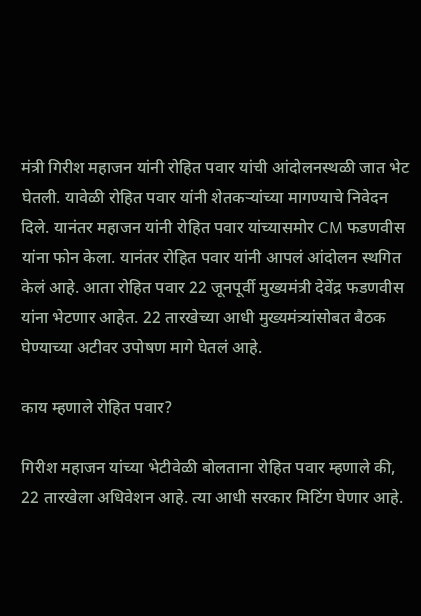मंत्री गिरीश महाजन यांनी रोहित पवार यांची आंदोलनस्थळी जात भेट घेतली. यावेळी रोहित पवार यांनी शेतकऱ्यांच्या मागण्याचे निवेदन दिले. यानंतर महाजन यांनी रोहित पवार यांच्यासमोर CM फडणवीस यांना फोन केला. यानंतर रोहित पवार यांनी आपलं आंदोलन स्थगित केलं आहे. आता रोहित पवार 22 जूनपूर्वी मुख्यमंत्री देवेंद्र फडणवीस यांना भेटणार आहेत. 22 तारखेच्या आधी मुख्यमंत्र्यांसोबत बैठक घेण्याच्या अटीवर उपोषण मागे घेतलं आहे.

काय म्हणाले रोहित पवार?

गिरीश महाजन यांच्या भेटीवेळी बोलताना रोहित पवार म्हणाले की, 22 तारखेला अधिवेशन आहे. त्या आधी सरकार मिटिंग घेणार आहे.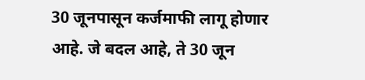30 जूनपासून कर्जमाफी लागू होणार आहे. जे बदल आहे, ते 30 जून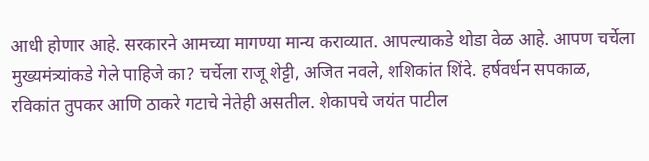आधी होणार आहे. सरकारने आमच्या मागण्या मान्य कराव्यात. आपल्याकडे थोडा वेळ आहे. आपण चर्चेला मुख्यमंत्र्यांकडे गेले पाहिजे का? चर्चेला राजू शेट्टी, अजित नवले, शशिकांत शिंदे. हर्षवर्धन सपकाळ, रविकांत तुपकर आणि ठाकरे गटाचे नेतेही असतील. शेकापचे जयंत पाटील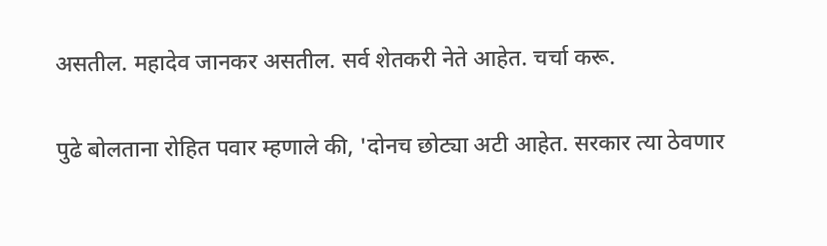असतील. महादेव जानकर असतील. सर्व शेतकरी नेते आहेत. चर्चा करू.

पुढे बोलताना रोहित पवार म्हणाले की, 'दोनच छोट्या अटी आहेत. सरकार त्या ठेवणार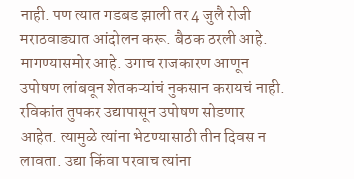नाही. पण त्यात गडबड झाली तर 4 जुलै रोजी मराठवाड्यात आंदोलन करू. बैठक ठरली आहे. मागण्यासमोर आहे. उगाच राजकारण आणून उपोषण लांबवून शेतकऱ्यांचं नुकसान करायचं नाही. रविकांत तुपकर उद्यापासून उपोषण सोडणार आहेत. त्यामुळे त्यांना भेटण्यासाठी तीन दिवस न लावता. उद्या किंवा परवाच त्यांना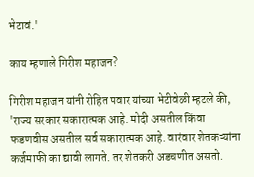भेटावं.'

काय म्हणाले गिरीश महाजन?

गिरीश महाजन यांनी रोहित पवार यांच्या भेटीवेळी म्हटले की, 'राज्य सरकार सकारात्मक आहे. मोदी असतील किंवा फडणवीस असतील सर्व सकारात्मक आहे. वारंवार शेतकऱ्यांना कर्जमाफी का द्यावी लागते. तर शेतकरी अडचणीत असतो.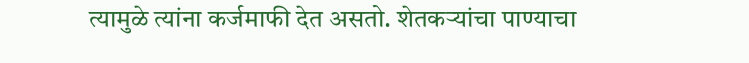त्यामुळे त्यांना कर्जमाफी देत असतो. शेतकऱ्यांचा पाण्याचा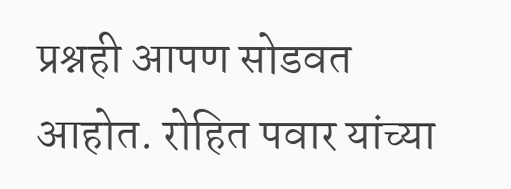प्रश्नही आपण सोडवत आहोत. रोहित पवार यांच्या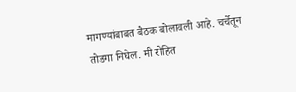मागण्यांबाबत बैठक बोलावली आहे. चर्चेतून तोडगा निघेल. मी रोहित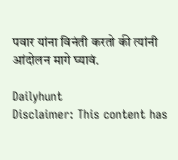पवार यांना विनंती करतो की त्यांनी आंदोलन मागे घ्यावं.

Dailyhunt
Disclaimer: This content has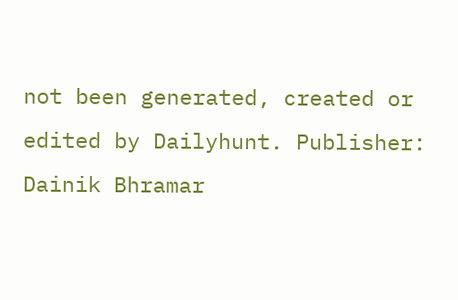not been generated, created or edited by Dailyhunt. Publisher: Dainik Bhramar